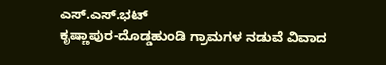ಎಸ್.ಎಸ್.ಭಟ್
ಕೃಷ್ಣಾಪುರ-ದೊಡ್ಡಹುಂಡಿ ಗ್ರಾಮಗಳ ನಡುವೆ ವಿವಾದ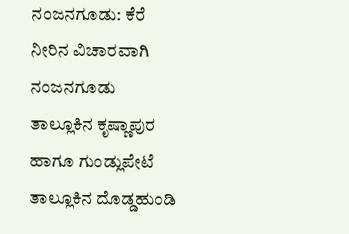ನಂಜನಗೂಡು: ಕೆರೆ ನೀರಿನ ವಿಚಾರವಾಗಿ ನಂಜನಗೂಡು ತಾಲ್ಲೂಕಿನ ಕೃಷ್ಣಾಪುರ ಹಾಗೂ ಗುಂಡ್ಲುಪೇಟೆ ತಾಲ್ಲೂಕಿನ ದೊಡ್ಡಹುಂಡಿ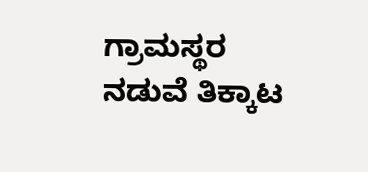ಗ್ರಾಮಸ್ಥರ ನಡುವೆ ತಿಕ್ಕಾಟ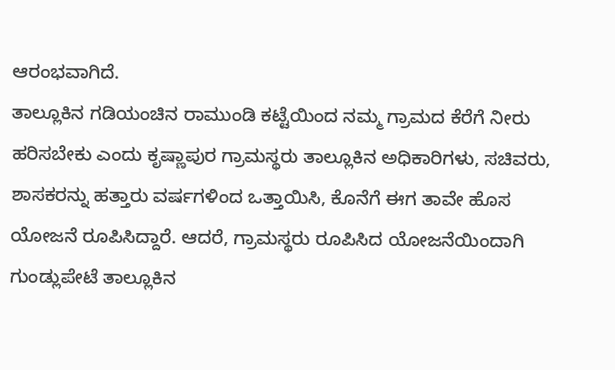ಆರಂಭವಾಗಿದೆ.
ತಾಲ್ಲೂಕಿನ ಗಡಿಯಂಚಿನ ರಾಮುಂಡಿ ಕಟ್ಟೆಯಿಂದ ನಮ್ಮ ಗ್ರಾಮದ ಕೆರೆಗೆ ನೀರು ಹರಿಸಬೇಕು ಎಂದು ಕೃಷ್ಣಾಪುರ ಗ್ರಾಮಸ್ಥರು ತಾಲ್ಲೂಕಿನ ಅಧಿಕಾರಿಗಳು, ಸಚಿವರು, ಶಾಸಕರನ್ನು ಹತ್ತಾರು ವರ್ಷಗಳಿಂದ ಒತ್ತಾಯಿಸಿ, ಕೊನೆಗೆ ಈಗ ತಾವೇ ಹೊಸ ಯೋಜನೆ ರೂಪಿಸಿದ್ದಾರೆ. ಆದರೆ, ಗ್ರಾಮಸ್ಥರು ರೂಪಿಸಿದ ಯೋಜನೆಯಿಂದಾಗಿ ಗುಂಡ್ಲುಪೇಟೆ ತಾಲ್ಲೂಕಿನ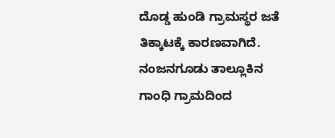ದೊಡ್ಡ ಹುಂಡಿ ಗ್ರಾಮಸ್ಥರ ಜತೆ ತಿಕ್ಕಾಟಕ್ಕೆ ಕಾರಣವಾಗಿದೆ.
ನಂಜನಗೂಡು ತಾಲ್ಲೂಕಿನ ಗಾಂಧಿ ಗ್ರಾಮದಿಂದ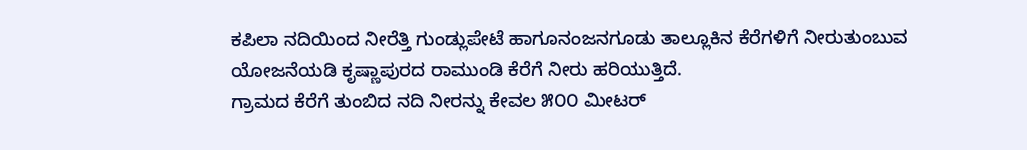ಕಪಿಲಾ ನದಿಯಿಂದ ನೀರೆತ್ತಿ ಗುಂಡ್ಲುಪೇಟೆ ಹಾಗೂನಂಜನಗೂಡು ತಾಲ್ಲೂಕಿನ ಕೆರೆಗಳಿಗೆ ನೀರುತುಂಬುವ ಯೋಜನೆಯಡಿ ಕೃಷ್ಣಾಪುರದ ರಾಮುಂಡಿ ಕೆರೆಗೆ ನೀರು ಹರಿಯುತ್ತಿದೆ.
ಗ್ರಾಮದ ಕೆರೆಗೆ ತುಂಬಿದ ನದಿ ನೀರನ್ನು ಕೇವಲ ೫೦೦ ಮೀಟರ್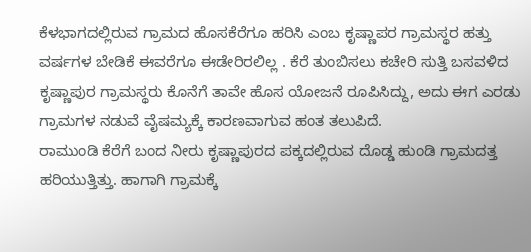ಕೆಳಭಾಗದಲ್ಲಿರುವ ಗ್ರಾಮದ ಹೊಸಕೆರೆಗೂ ಹರಿಸಿ ಎಂಬ ಕೃಷ್ಣಾಪರ ಗ್ರಾಮಸ್ಥರ ಹತ್ತು ವರ್ಷಗಳ ಬೇಡಿಕೆ ಈವರೆಗೂ ಈಡೇರಿರಲಿಲ್ಲ . ಕೆರೆ ತುಂಬಿಸಲು ಕಚೇರಿ ಸುತ್ತಿ ಬಸವಳಿದ ಕೃಷ್ಣಾಪುರ ಗ್ರಾಮಸ್ಥರು ಕೊನೆಗೆ ತಾವೇ ಹೊಸ ಯೋಜನೆ ರೂಪಿಸಿದ್ದು, ಅದು ಈಗ ಎರಡು ಗ್ರಾಮಗಳ ನಡುವೆ ವೈಷಮ್ಯಕ್ಕೆ ಕಾರಣವಾಗುವ ಹಂತ ತಲುಪಿದೆ.
ರಾಮುಂಡಿ ಕೆರೆಗೆ ಬಂದ ನೀರು ಕೃಷ್ಣಾಪುರದ ಪಕ್ಕದಲ್ಲಿರುವ ದೊಡ್ಡ ಹುಂಡಿ ಗ್ರಾಮದತ್ತ ಹರಿಯುತ್ತಿತ್ತು. ಹಾಗಾಗಿ ಗ್ರಾಮಕ್ಕೆ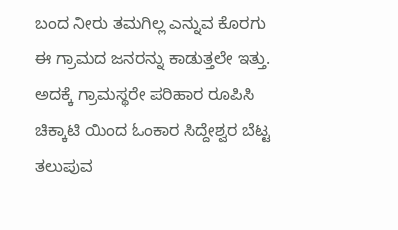ಬಂದ ನೀರು ತಮಗಿಲ್ಲ ಎನ್ನುವ ಕೊರಗು ಈ ಗ್ರಾಮದ ಜನರನ್ನು ಕಾಡುತ್ತಲೇ ಇತ್ತು. ಅದಕ್ಕೆ ಗ್ರಾಮಸ್ಥರೇ ಪರಿಹಾರ ರೂಪಿಸಿ ಚಿಕ್ಕಾಟಿ ಯಿಂದ ಓಂಕಾರ ಸಿದ್ದೇಶ್ವರ ಬೆಟ್ಟ ತಲುಪುವ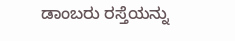ಡಾಂಬರು ರಸ್ತೆಯನ್ನು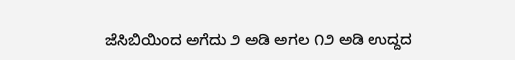ಜೆಸಿಬಿಯಿಂದ ಅಗೆದು ೨ ಅಡಿ ಅಗಲ ೧೨ ಅಡಿ ಉದ್ದದ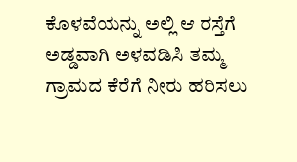ಕೊಳವೆಯನ್ನು ಅಲ್ಲಿ ಆ ರಸ್ತೆಗೆ ಅಡ್ಡವಾಗಿ ಅಳವಡಿಸಿ ತಮ್ಮ ಗ್ರಾಮದ ಕೆರೆಗೆ ನೀರು ಹರಿಸಲು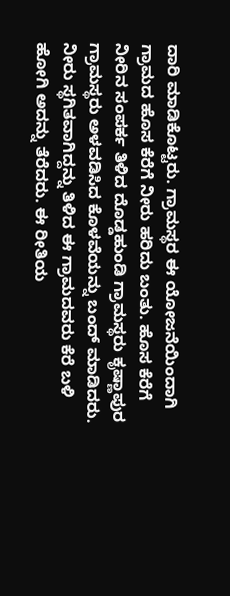ದಾರಿ ಮಾಡಿಕೊಟ್ಟರು. ಗ್ರಾಮಸ್ಥರ ಈ ಯೋಜನೆಯಿಂದಾಗಿ ಗ್ರಾಮದ ಹೊಸ ಕೆರೆಗೆ ನೀರು ಹರಿದು ಬಂತು. ಹೊಸ ಕೆರೆಗೆ ನೀರಿನ ಸಂಪರ್ಕ ತಿಳಿದ ದೊಡ್ಡಹುಂಡಿ ಗ್ರಾಮಸ್ಥರು ಕೃಷ್ಣಾಪುರ ಗ್ರಾಮಸ್ಥರು ಅಳವಡಿಸಿದ ಕೊಳವೆಯನ್ನು ಬಂದ್ ಮಾಡಿದರು.
ನೀರು ಸ್ಥಗಿತವಾಗಿದ್ದನ್ನು ತಿಳಿದ ಈ ಗ್ರಾಮದವರು ಕೆರೆ ಬಳಿ ಹೋಗಿ ಅದನ್ನು ತೆರೆದರು. ಈ ರೀತಿಯ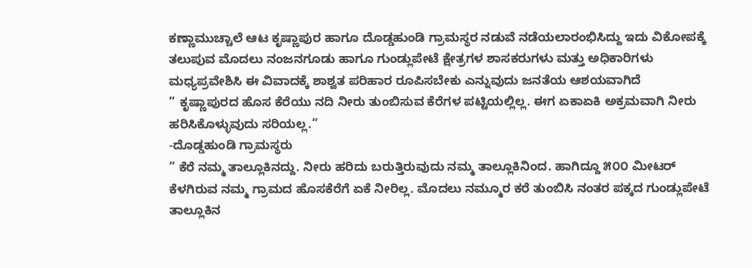ಕಣ್ಣಾಮುಚ್ಚಾಲೆ ಆಟ ಕೃಷ್ಣಾಪುರ ಹಾಗೂ ದೊಡ್ಡಹುಂಡಿ ಗ್ರಾಮಸ್ಥರ ನಡುವೆ ನಡೆಯಲಾರಂಭಿಸಿದ್ದು ಇದು ವಿಕೋಪಕ್ಕೆ ತಲುಪುವ ಮೊದಲು ನಂಜನಗೂಡು ಹಾಗೂ ಗುಂಡ್ಲುಪೇಟೆ ಕ್ಷೇತ್ರಗಳ ಶಾಸಕರುಗಳು ಮತ್ತು ಅಧಿಕಾರಿಗಳು ಮಧ್ಯಪ್ರವೇಶಿಸಿ ಈ ವಿವಾದಕ್ಕೆ ಶಾಶ್ವತ ಪರಿಹಾರ ರೂಪಿಸಬೇಕು ಎನ್ನುವುದು ಜನತೆಯ ಆಶಯವಾಗಿದೆ
” ಕೃಷ್ಣಾಪುರದ ಹೊಸ ಕೆರೆಯು ನದಿ ನೀರು ತುಂಬಿಸುವ ಕೆರೆಗಳ ಪಟ್ಟಿಯಲ್ಲಿಲ್ಲ. ಈಗ ಏಕಾಏಕಿ ಅಕ್ರಮವಾಗಿ ನೀರು ಹರಿಸಿಕೊಳ್ಳುವುದು ಸರಿಯಲ್ಲ.”
-ದೊಡ್ಡಹುಂಡಿ ಗ್ರಾಮಸ್ಥರು
” ಕೆರೆ ನಮ್ಮ ತಾಲ್ಲೂಕಿನದ್ದು. ನೀರು ಹರಿದು ಬರುತ್ತಿರುವುದು ನಮ್ಮ ತಾಲ್ಲೂಕಿನಿಂದ. ಹಾಗಿದ್ದೂ ೫೦೦ ಮೀಟರ್ ಕೆಳಗಿರುವ ನಮ್ಮ ಗ್ರಾಮದ ಹೊಸಕೆರೆಗೆ ಏಕೆ ನೀರಿಲ್ಲ. ಮೊದಲು ನಮ್ಮೂರ ಕರೆ ತುಂಬಿಸಿ ನಂತರ ಪಕ್ಕದ ಗುಂಡ್ಲುಪೇಟೆ ತಾಲ್ಲೂಕಿನ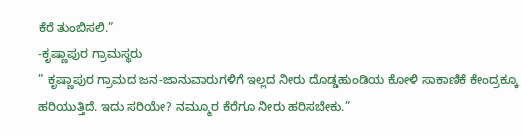ಕೆರೆ ತುಂಬಿಸಲಿ.”
-ಕೃಷ್ಣಾಪುರ ಗ್ರಾಮಸ್ಥರು
” ಕೃಷ್ಣಾಪುರ ಗ್ರಾಮದ ಜನ-ಜಾನುವಾರುಗಳಿಗೆ ಇಲ್ಲದ ನೀರು ದೊಡ್ಡಹುಂಡಿಯ ಕೋಳಿ ಸಾಕಾಣಿಕೆ ಕೇಂದ್ರಕ್ಕೂ ಹರಿಯುತ್ತಿದೆ. ಇದು ಸರಿಯೇ? ನಮ್ಮೂರ ಕೆರೆಗೂ ನೀರು ಹರಿಸಬೇಕು.”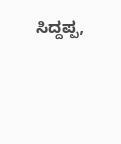ಸಿದ್ದಪ್ಪ,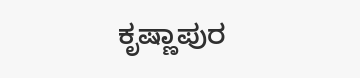ಕೃಷ್ಣಾಪುರ